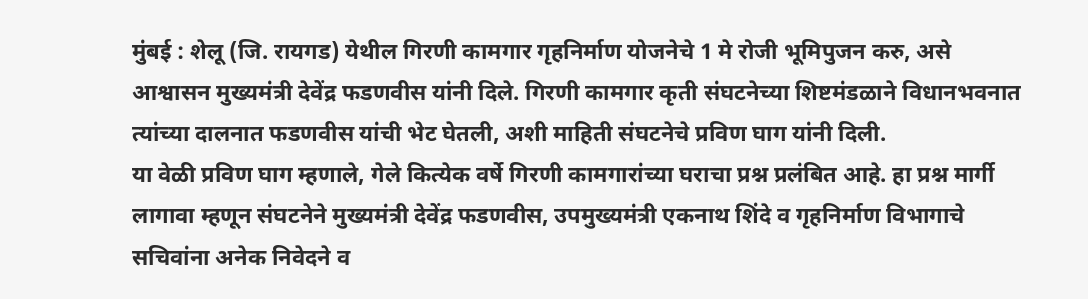मुंबई : शेलू (जि. रायगड) येथील गिरणी कामगार गृहनिर्माण योजनेचे 1 मे रोजी भूमिपुजन करु, असे आश्वासन मुख्यमंत्री देवेंद्र फडणवीस यांनी दिले. गिरणी कामगार कृती संघटनेच्या शिष्टमंडळाने विधानभवनात त्यांच्या दालनात फडणवीस यांची भेट घेतली, अशी माहिती संघटनेचे प्रविण घाग यांनी दिली.
या वेळी प्रविण घाग म्हणाले, गेले कित्येक वर्षे गिरणी कामगारांच्या घराचा प्रश्न प्रलंबित आहे. हा प्रश्न मार्गी लागावा म्हणून संघटनेने मुख्यमंत्री देवेंद्र फडणवीस, उपमुख्यमंत्री एकनाथ शिंदे व गृहनिर्माण विभागाचे सचिवांना अनेक निवेदने व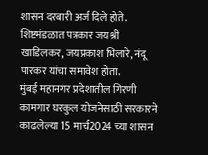शासन दरबारी अर्ज दिले होते. शिष्टमंडळात पत्रकार जयश्री खाडिलकर, जयप्रकाश भिलारे, नंदू पारकर यांचा समावेश होता.
मुंबई महानगर प्रदेशातील गिरणी कामगार घरकुल योजनेसाठी सरकारने काढलेल्या 15 मार्च2024 च्या शासन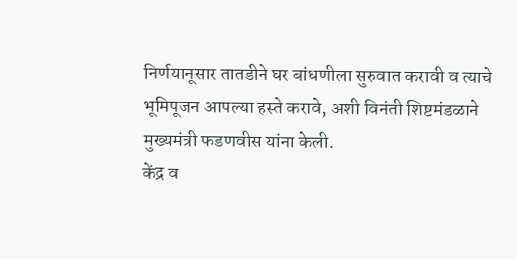निर्णयानूसार तातडीने घर बांधणीला सुरुवात करावी व त्याचे भूमिपूजन आपल्या हस्ते करावे, अशी विनंती शिष्टमंडळाने मुख्यमंत्री फडणवीस यांना केली.
केंद्र व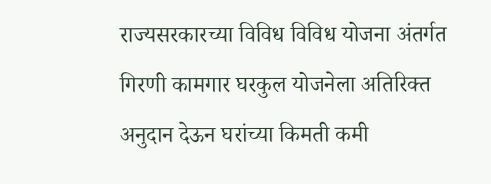राज्यसरकारच्या विविध विविध योजना अंतर्गत गिरणी कामगार घरकुल योजनेला अतिरिक्त अनुदान देऊन घरांच्या किमती कमी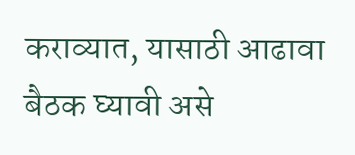कराव्यात, यासाठी आढावा बैठक घ्यावी असे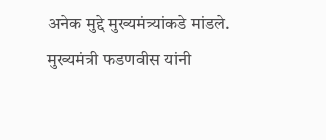अनेक मुद्दे मुख्यमंत्र्यांकडे मांडले. मुख्यमंत्री फडणवीस यांनी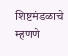शिष्टमंडळाचे म्हणणे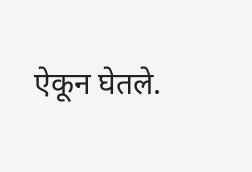ऐकून घेतले.